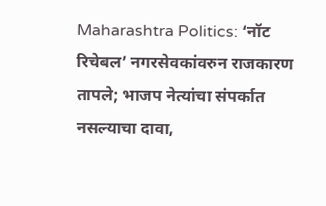Maharashtra Politics: ‘नॉट रिचेबल’ नगरसेवकांवरुन राजकारण तापले; भाजप नेत्यांचा संपर्कात नसल्याचा दावा,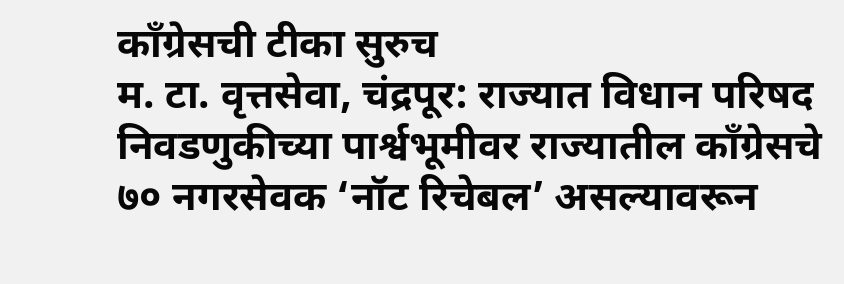काँग्रेसची टीका सुरुच
म. टा. वृत्तसेवा, चंद्रपूर: राज्यात विधान परिषद निवडणुकीच्या पार्श्वभूमीवर राज्यातील काँग्रेसचे ७० नगरसेवक ‘नॉट रिचेबल’ असल्यावरून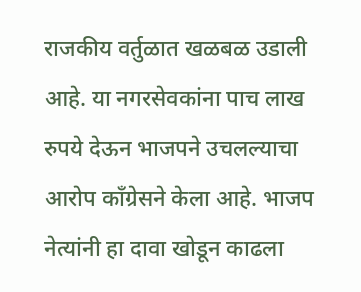राजकीय वर्तुळात खळबळ उडाली आहे. या नगरसेवकांना पाच लाख रुपये देऊन भाजपने उचलल्याचा आरोप काँग्रेसने केला आहे. भाजप नेत्यांनी हा दावा खोडून काढला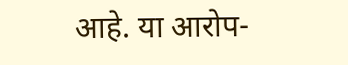आहे. या आरोप-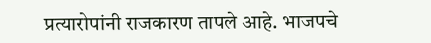प्रत्यारोपांनी राजकारण तापले आहे. भाजपचे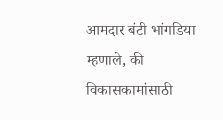आमदार बंटी भांगडिया म्हणाले, की विकासकामांसाठी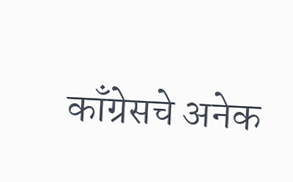काँग्रेसचे अनेक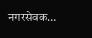नगरसेवक…